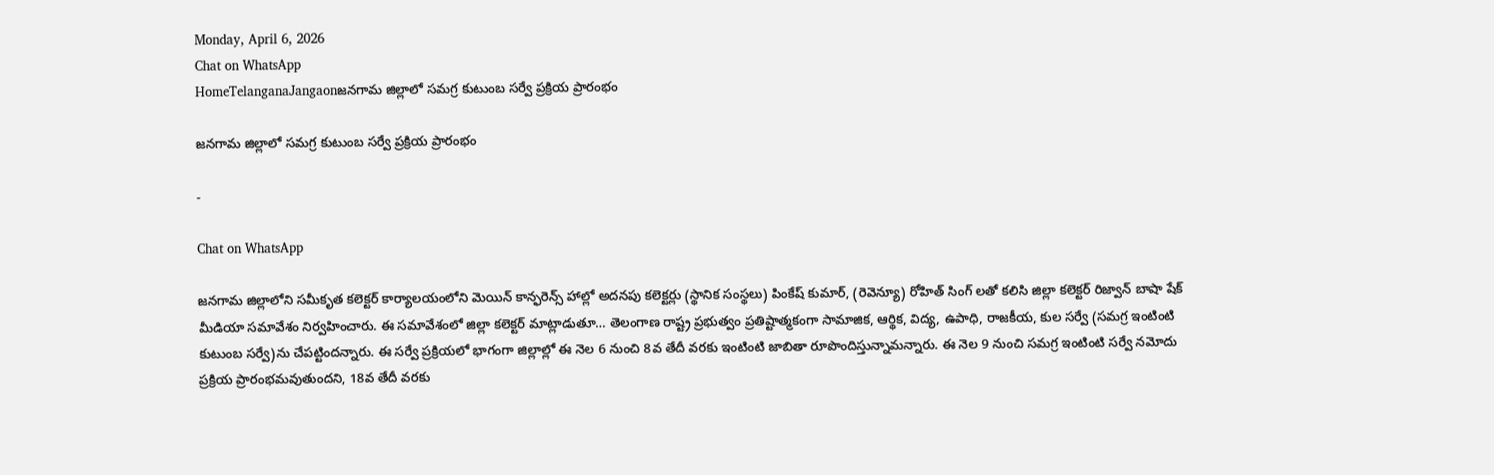Monday, April 6, 2026
Chat on WhatsApp
HomeTelanganaJangaonజనగామ జిల్లాలో సమగ్ర కుటుంబ సర్వే ప్రక్రియ ప్రారంభం

జనగామ జిల్లాలో సమగ్ర కుటుంబ సర్వే ప్రక్రియ ప్రారంభం

-

Chat on WhatsApp

జనగామ జిల్లాలోని సమీకృత కలెక్టర్ కార్యాలయంలోని మెయిన్ కాన్ఫరెన్స్ హాల్లో అదనపు కలెక్టర్లు (స్థానిక సంస్థలు) పింకేష్ కుమార్, (రెవెన్యూ) రోహిత్ సింగ్ లతో కలిసి జిల్లా కలెక్టర్ రిజ్వాన్ బాషా షేక్ మీడియా సమావేశం నిర్వహించారు. ఈ సమావేశంలో జిల్లా కలెక్టర్ మాట్లాడుతూ… తెలంగాణ రాష్ట్ర ప్రభుత్వం ప్రతిష్టాత్మకంగా సామాజిక, ఆర్థిక, విద్య, ఉపాధి, రాజకీయ, కుల సర్వే (సమగ్ర ఇంటింటి కుటుంబ సర్వే)ను చేపట్టిందన్నారు. ఈ సర్వే ప్రక్రియలో భాగంగా జిల్లాల్లో ఈ నెల 6 నుంచి 8వ తేదీ వరకు ఇంటింటి జాబితా రూపొందిస్తున్నామన్నారు. ఈ నెల 9 నుంచి సమగ్ర ఇంటింటి సర్వే నమోదు ప్రక్రియ ప్రారంభమవుతుందని, 18వ తేదీ వరకు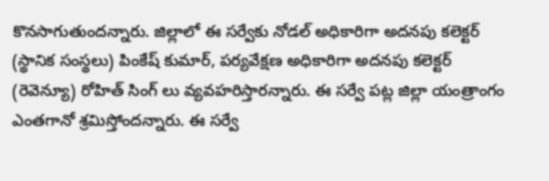కొనసాగుతుందన్నారు. జిల్లాలో ఈ సర్వేకు నోడల్ అధికారిగా అదనపు కలెక్టర్ (స్థానిక సంస్థలు) పింకేష్ కుమార్, పర్యవేక్షణ అధికారిగా అదనపు కలెక్టర్ (రెవెన్యూ) రోహిత్ సింగ్ లు వ్యవహరిస్తారన్నారు. ఈ సర్వే పట్ల జిల్లా యంత్రాంగం ఎంతగానో శ్రమిస్తోందన్నారు. ఈ సర్వే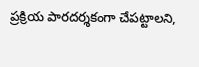ప్రక్రియ పారదర్శకంగా చేపట్టాలని,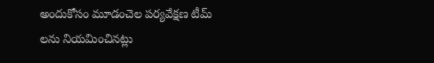అందుకోసం మూడంచెల పర్యవేక్షణ టీమ్ లను నియమించినట్లు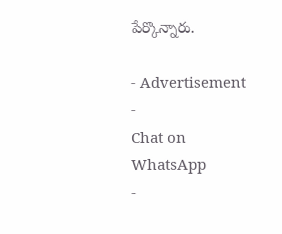పేర్కొన్నారు.

- Advertisement -
Chat on WhatsApp
-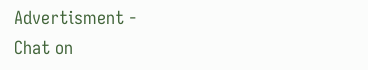Advertisment -
Chat on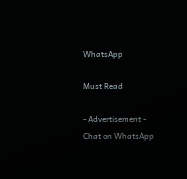WhatsApp

Must Read

- Advertisement -
Chat on WhatsApp